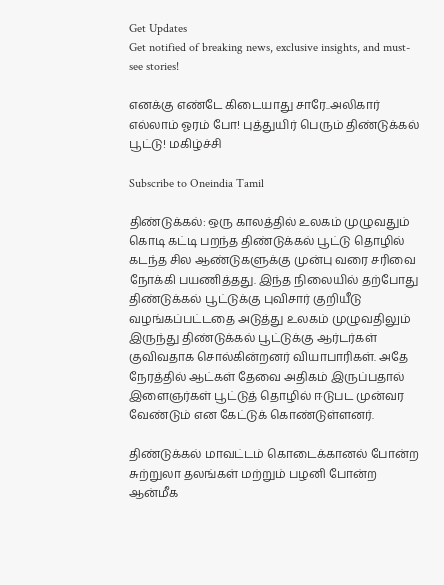Get Updates
Get notified of breaking news, exclusive insights, and must-see stories!

எனக்கு எண்டே கிடையாது சாரே..அலிகார் எல்லாம் ஓரம் போ! புத்துயிர் பெரும் திண்டுக்கல் பூட்டு! மகிழ்ச்சி

Subscribe to Oneindia Tamil

திண்டுக்கல்: ஒரு காலத்தில் உலகம் முழுவதும் கொடி கட்டி பறந்த திண்டுக்கல் பூட்டு தொழில் கடந்த சில ஆண்டுகளுக்கு முன்பு வரை சரிவை நோக்கி பயணித்தது. இந்த நிலையில் தற்போது திண்டுக்கல் பூட்டுக்கு புவிசார் குறியீடு வழங்கப்பட்டதை அடுத்து உலகம் முழுவதிலும் இருந்து திண்டுக்கல் பூட்டுக்கு ஆர்டர்கள் குவிவதாக சொல்கின்றனர் வியாபாரிகள். அதே நேரத்தில் ஆட்கள் தேவை அதிகம் இருப்பதால் இளைஞர்கள் பூட்டுத் தொழில் ஈடுபட முன்வர வேண்டும் என கேட்டுக் கொண்டுள்ளனர்.

திண்டுக்கல் மாவட்டம் கொடைக்கானல் போன்ற சுற்றுலா தலங்கள் மற்றும் பழனி போன்ற ஆன்மீக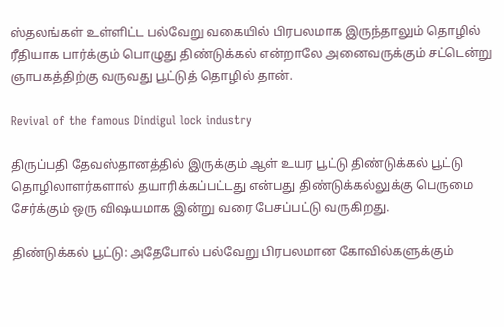ஸ்தலங்கள் உள்ளிட்ட பல்வேறு வகையில் பிரபலமாக இருந்தாலும் தொழில் ரீதியாக பார்க்கும் பொழுது திண்டுக்கல் என்றாலே அனைவருக்கும் சட்டென்று ஞாபகத்திற்கு வருவது பூட்டுத் தொழில் தான்.

Revival of the famous Dindigul lock industry

திருப்பதி தேவஸ்தானத்தில் இருக்கும் ஆள் உயர பூட்டு திண்டுக்கல் பூட்டு தொழிலாளர்களால் தயாரிக்கப்பட்டது என்பது திண்டுக்கல்லுக்கு பெருமை சேர்க்கும் ஒரு விஷயமாக இன்று வரை பேசப்பட்டு வருகிறது.

திண்டுக்கல் பூட்டு: அதேபோல் பல்வேறு பிரபலமான கோவில்களுக்கும்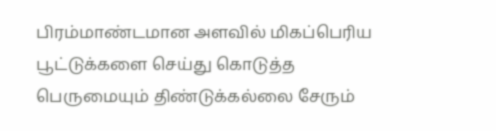பிரம்மாண்டமான அளவில் மிகப்பெரிய பூட்டுக்களை செய்து கொடுத்த பெருமையும் திண்டுக்கல்லை சேரும்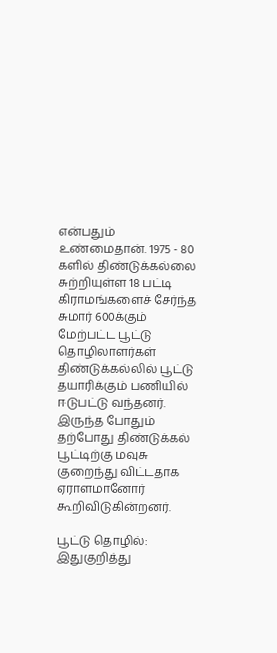என்பதும் உண்மைதான். 1975 - 80 களில் திண்டுக்கல்லை சுற்றியுள்ள 18 பட்டி கிராமங்களைச் சேர்ந்த சுமார் 600க்கும் மேற்பட்ட பூட்டு தொழிலாளர்கள் திண்டுக்கல்லில் பூட்டு தயாரிக்கும் பணியில் ஈடுபட்டு வந்தனர். இருந்த போதும் தற்போது திண்டுக்கல் பூட்டிற்கு மவுசு குறைந்து விட்டதாக ஏராளமானோர் கூறிவிடுகின்றனர்.

பூட்டு தொழில்: இதுகுறித்து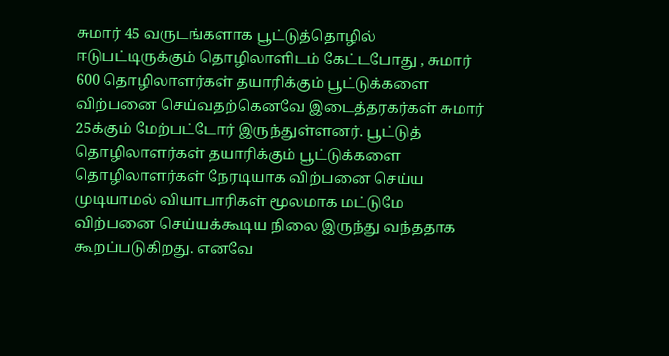சுமார் 45 வருடங்களாக பூட்டுத்தொழில் ஈடுபட்டிருக்கும் தொழிலாளிடம் கேட்டபோது , சுமார் 600 தொழிலாளர்கள் தயாரிக்கும் பூட்டுக்களை விற்பனை செய்வதற்கெனவே இடைத்தரகர்கள் சுமார் 25க்கும் மேற்பட்டோர் இருந்துள்ளனர். பூட்டுத் தொழிலாளர்கள் தயாரிக்கும் பூட்டுக்களை தொழிலாளர்கள் நேரடியாக விற்பனை செய்ய முடியாமல் வியாபாரிகள் மூலமாக மட்டுமே விற்பனை செய்யக்கூடிய நிலை இருந்து வந்ததாக கூறப்படுகிறது. எனவே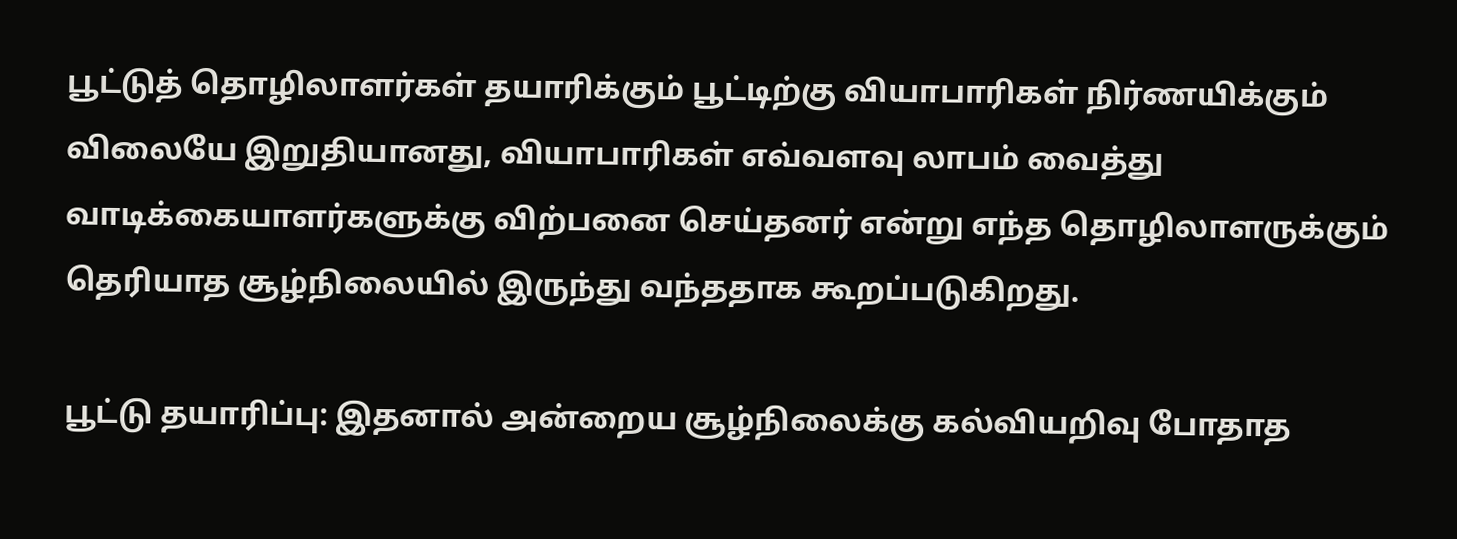பூட்டுத் தொழிலாளர்கள் தயாரிக்கும் பூட்டிற்கு வியாபாரிகள் நிர்ணயிக்கும் விலையே இறுதியானது, வியாபாரிகள் எவ்வளவு லாபம் வைத்து வாடிக்கையாளர்களுக்கு விற்பனை செய்தனர் என்று எந்த தொழிலாளருக்கும் தெரியாத சூழ்நிலையில் இருந்து வந்ததாக கூறப்படுகிறது.

பூட்டு தயாரிப்பு: இதனால் அன்றைய சூழ்நிலைக்கு கல்வியறிவு போதாத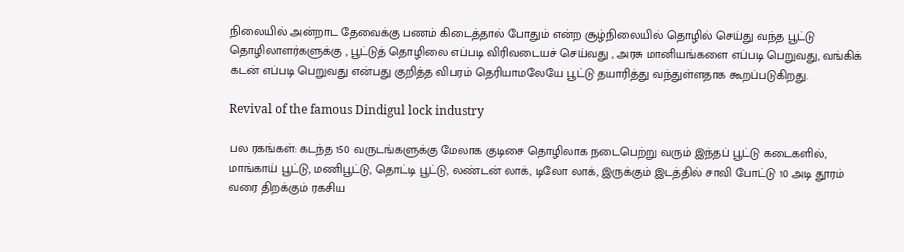நிலையில் அன்றாட தேவைக்கு பணம் கிடைத்தால் போதும் என்ற சூழ்நிலையில் தொழில் செய்து வந்த பூட்டு தொழிலாளர்களுக்கு , பூட்டுத் தொழிலை எப்படி விரிவடையச் செய்வது , அரசு மானியங்களை எப்படி பெறுவது, வங்கிக் கடன் எப்படி பெறுவது என்பது குறித்த விபரம் தெரியாமலேயே பூட்டு தயாரித்து வந்துள்ளதாக கூறப்படுகிறது.

Revival of the famous Dindigul lock industry

பல ரகங்கள்: கடந்த 150 வருடங்களுக்கு மேலாக குடிசை தொழிலாக நடைபெற்று வரும் இந்தப் பூட்டு கடைகளில், மாங்காய் பூட்டு, மணிபூட்டு, தொட்டி பூட்டு, லண்டன் லாக், டிலோ லாக், இருக்கும் இடத்தில் சாவி போட்டு 10 அடி தூரம் வரை திறக்கும் ரகசிய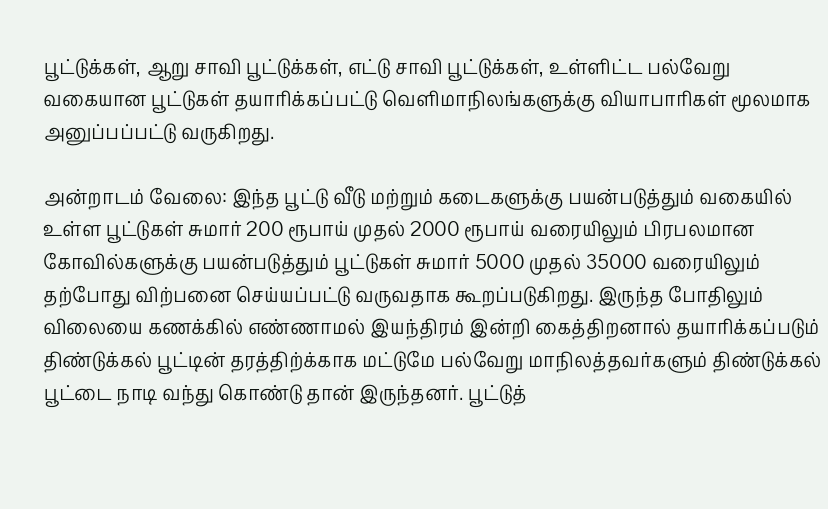பூட்டுக்கள், ஆறு சாவி பூட்டுக்கள், எட்டு சாவி பூட்டுக்கள், உள்ளிட்ட பல்வேறு வகையான பூட்டுகள் தயாரிக்கப்பட்டு வெளிமாநிலங்களுக்கு வியாபாரிகள் மூலமாக அனுப்பப்பட்டு வருகிறது.

அன்றாடம் வேலை: இந்த பூட்டு வீடு மற்றும் கடைகளுக்கு பயன்படுத்தும் வகையில் உள்ள பூட்டுகள் சுமார் 200 ரூபாய் முதல் 2000 ரூபாய் வரையிலும் பிரபலமான கோவில்களுக்கு பயன்படுத்தும் பூட்டுகள் சுமார் 5000 முதல் 35000 வரையிலும் தற்போது விற்பனை செய்யப்பட்டு வருவதாக கூறப்படுகிறது. இருந்த போதிலும் விலையை கணக்கில் எண்ணாமல் இயந்திரம் இன்றி கைத்திறனால் தயாரிக்கப்படும் திண்டுக்கல் பூட்டின் தரத்திற்க்காக மட்டுமே பல்வேறு மாநிலத்தவர்களும் திண்டுக்கல் பூட்டை நாடி வந்து கொண்டு தான் இருந்தனர். பூட்டுத்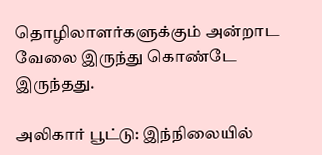தொழிலாளர்களுக்கும் அன்றாட வேலை இருந்து கொண்டே இருந்தது.

அலிகார் பூட்டு: இந்நிலையில்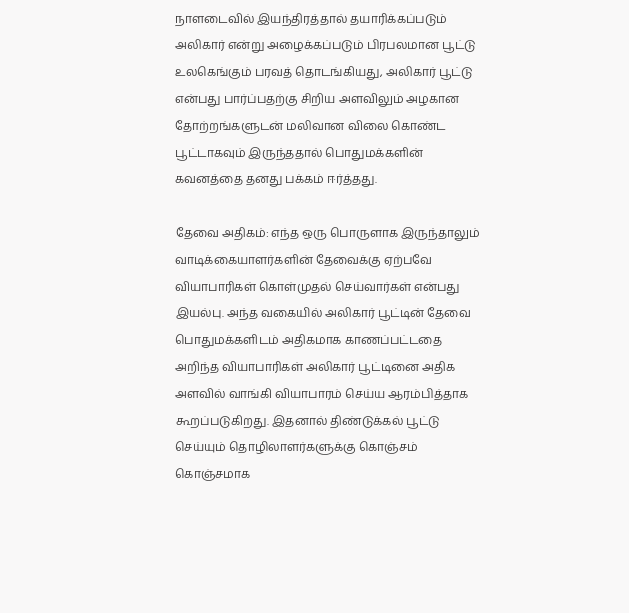நாளடைவில் இயந்திரத்தால் தயாரிக்கப்படும் அலிகார் என்று அழைக்கப்படும் பிரபலமான பூட்டு உலகெங்கும் பரவத் தொடங்கியது, அலிகார் பூட்டு என்பது பார்ப்பதற்கு சிறிய அளவிலும் அழகான தோற்றங்களுடன் மலிவான விலை கொண்ட பூட்டாகவும் இருந்ததால் பொதுமக்களின் கவனத்தை தனது பக்கம் ஈர்த்தது.

தேவை அதிகம்: எந்த ஒரு பொருளாக இருந்தாலும் வாடிக்கையாளர்களின் தேவைக்கு ஏற்பவே வியாபாரிகள் கொள்முதல் செய்வார்கள் என்பது இயல்பு. அந்த வகையில் அலிகார் பூட்டின் தேவை பொதுமக்களிடம் அதிகமாக காணப்பட்டதை அறிந்த வியாபாரிகள் அலிகார் பூட்டினை அதிக அளவில் வாங்கி வியாபாரம் செய்ய ஆரம்பித்தாக கூறப்படுகிறது. இதனால் திண்டுக்கல் பூட்டு செய்யும் தொழிலாளர்களுக்கு கொஞ்சம் கொஞ்சமாக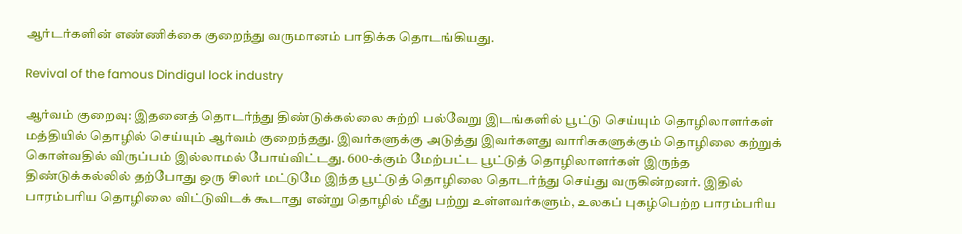ஆர்டர்களின் எண்ணிக்கை குறைந்து வருமானம் பாதிக்க தொடங்கியது.

Revival of the famous Dindigul lock industry

ஆர்வம் குறைவு: இதனைத் தொடர்ந்து திண்டுக்கல்லை சுற்றி பல்வேறு இடங்களில் பூட்டு செய்யும் தொழிலாளர்கள் மத்தியில் தொழில் செய்யும் ஆர்வம் குறைந்தது. இவர்களுக்கு அடுத்து இவர்களது வாரிசுகளுக்கும் தொழிலை கற்றுக் கொள்வதில் விருப்பம் இல்லாமல் போய்விட்டது. 600-க்கும் மேற்பட்ட பூட்டுத் தொழிலாளர்கள் இருந்த திண்டுக்கல்லில் தற்போது ஒரு சிலர் மட்டுமே இந்த பூட்டுத் தொழிலை தொடர்ந்து செய்து வருகின்றனர். இதில் பாரம்பரிய தொழிலை விட்டுவிடக் கூடாது என்று தொழில் மீது பற்று உள்ளவர்களும், உலகப் புகழ்பெற்ற பாரம்பரிய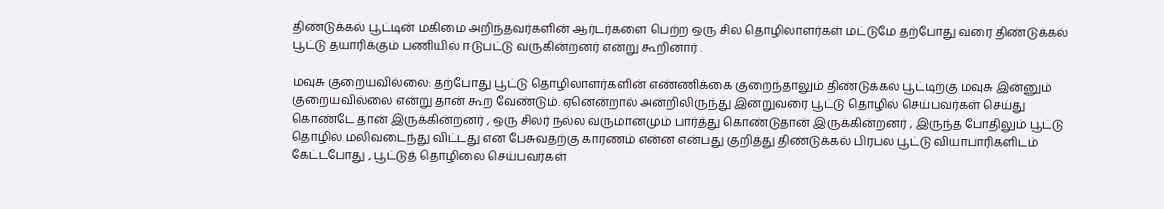திண்டுக்கல் பூட்டின் மகிமை அறிந்தவர்களின் ஆர்டர்களை பெற்ற ஒரு சில தொழிலாளர்கள் மட்டுமே தற்போது வரை திண்டுக்கல் பூட்டு தயாரிக்கும் பணியில் ஈடுபட்டு வருகின்றனர் என்று கூறினார் .

மவுசு குறையவில்லை: தற்போது பூட்டு தொழிலாளர்களின் எண்ணிக்கை குறைந்தாலும் திண்டுக்கல் பூட்டிற்கு மவுசு இன்னும் குறையவில்லை என்று தான் கூற வேண்டும். ஏனென்றால் அன்றிலிருந்து இன்றுவரை பூட்டு தொழில் செய்பவர்கள் செய்து கொண்டே தான் இருக்கின்றனர் , ஒரு சிலர் நல்ல வருமானமும் பார்த்து கொண்டுதான் இருக்கின்றனர் , இருந்த போதிலும் பூட்டு தொழில் மலிவடைந்து விட்டது என பேசுவதற்கு காரணம் என்ன என்பது குறித்து திண்டுக்கல் பிரபல பூட்டு வியாபாரிகளிடம் கேட்டபோது , பூட்டுத் தொழிலை செய்பவர்கள்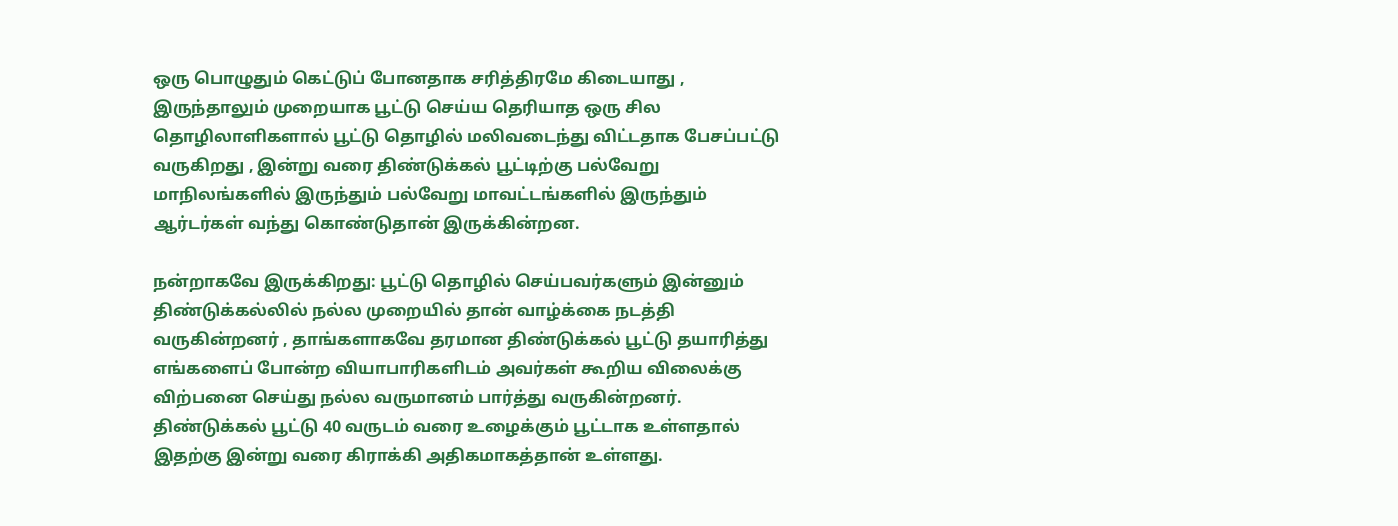ஒரு பொழுதும் கெட்டுப் போனதாக சரித்திரமே கிடையாது , இருந்தாலும் முறையாக பூட்டு செய்ய தெரியாத ஒரு சில தொழிலாளிகளால் பூட்டு தொழில் மலிவடைந்து விட்டதாக பேசப்பட்டு வருகிறது , இன்று வரை திண்டுக்கல் பூட்டிற்கு பல்வேறு மாநிலங்களில் இருந்தும் பல்வேறு மாவட்டங்களில் இருந்தும் ஆர்டர்கள் வந்து கொண்டுதான் இருக்கின்றன.

நன்றாகவே இருக்கிறது: பூட்டு தொழில் செய்பவர்களும் இன்னும் திண்டுக்கல்லில் நல்ல முறையில் தான் வாழ்க்கை நடத்தி வருகின்றனர் , தாங்களாகவே தரமான திண்டுக்கல் பூட்டு தயாரித்து எங்களைப் போன்ற வியாபாரிகளிடம் அவர்கள் கூறிய விலைக்கு விற்பனை செய்து நல்ல வருமானம் பார்த்து வருகின்றனர். திண்டுக்கல் பூட்டு 40 வருடம் வரை உழைக்கும் பூட்டாக உள்ளதால் இதற்கு இன்று வரை கிராக்கி அதிகமாகத்தான் உள்ளது.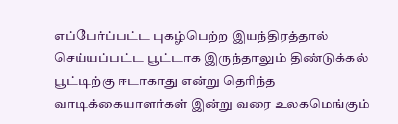எப்பேர்ப்பட்ட புகழ்பெற்ற இயந்திரத்தால் செய்யப்பட்ட பூட்டாக இருந்தாலும் திண்டுக்கல் பூட்டிற்கு ஈடாகாது என்று தெரிந்த வாடிக்கையாளர்கள் இன்று வரை உலகமெங்கும்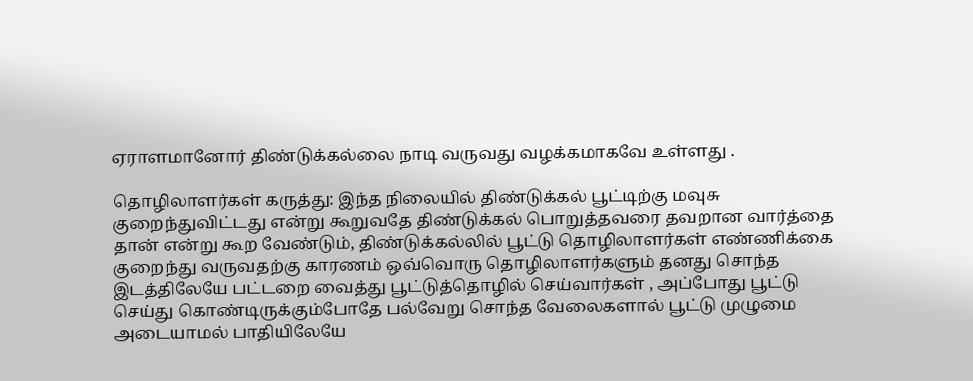ஏராளமானோர் திண்டுக்கல்லை நாடி வருவது வழக்கமாகவே உள்ளது .

தொழிலாளர்கள் கருத்து: இந்த நிலையில் திண்டுக்கல் பூட்டிற்கு மவுசு குறைந்துவிட்டது என்று கூறுவதே திண்டுக்கல் பொறுத்தவரை தவறான வார்த்தை தான் என்று கூற வேண்டும், திண்டுக்கல்லில் பூட்டு தொழிலாளர்கள் எண்ணிக்கை குறைந்து வருவதற்கு காரணம் ஒவ்வொரு தொழிலாளர்களும் தனது சொந்த இடத்திலேயே பட்டறை வைத்து பூட்டுத்தொழில் செய்வார்கள் , அப்போது பூட்டு செய்து கொண்டிருக்கும்போதே பல்வேறு சொந்த வேலைகளால் பூட்டு முழுமை அடையாமல் பாதியிலேயே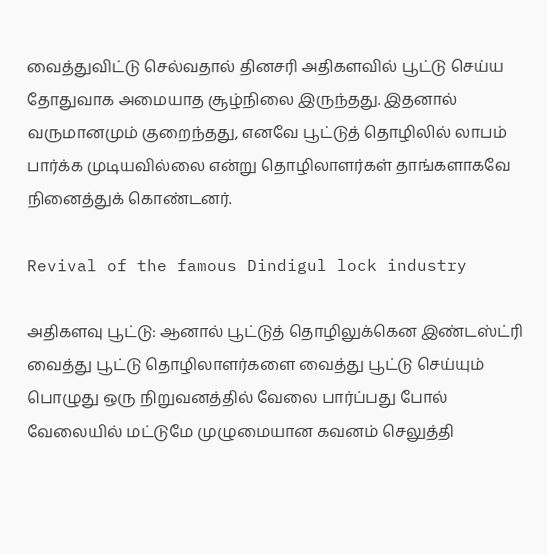வைத்துவிட்டு செல்வதால் தினசரி அதிகளவில் பூட்டு செய்ய தோதுவாக அமையாத சூழ்நிலை இருந்தது. இதனால் வருமானமும் குறைந்தது, எனவே பூட்டுத் தொழிலில் லாபம் பார்க்க முடியவில்லை என்று தொழிலாளர்கள் தாங்களாகவே நினைத்துக் கொண்டனர்.

Revival of the famous Dindigul lock industry

அதிகளவு பூட்டு: ஆனால் பூட்டுத் தொழிலுக்கென இண்டஸ்ட்ரி வைத்து பூட்டு தொழிலாளர்களை வைத்து பூட்டு செய்யும் பொழுது ஒரு நிறுவனத்தில் வேலை பார்ப்பது போல் வேலையில் மட்டுமே முழுமையான கவனம் செலுத்தி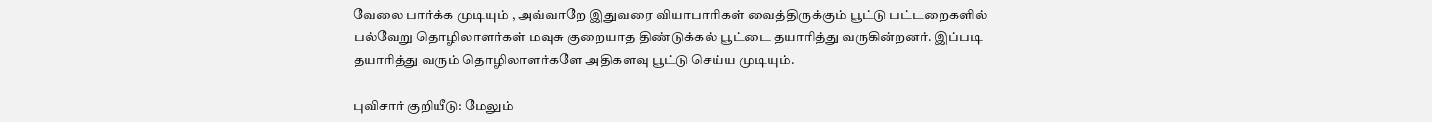வேலை பார்க்க முடியும் , அவ்வாறே இதுவரை வியாபாரிகள் வைத்திருக்கும் பூட்டு பட்டறைகளில் பல்வேறு தொழிலாளர்கள் மவுசு குறையாத திண்டுக்கல் பூட்டை தயாரித்து வருகின்றனர். இப்படி தயாரித்து வரும் தொழிலாளர்களே அதிகளவு பூட்டு செய்ய முடியும்.

புவிசார் குறியீடு: மேலும்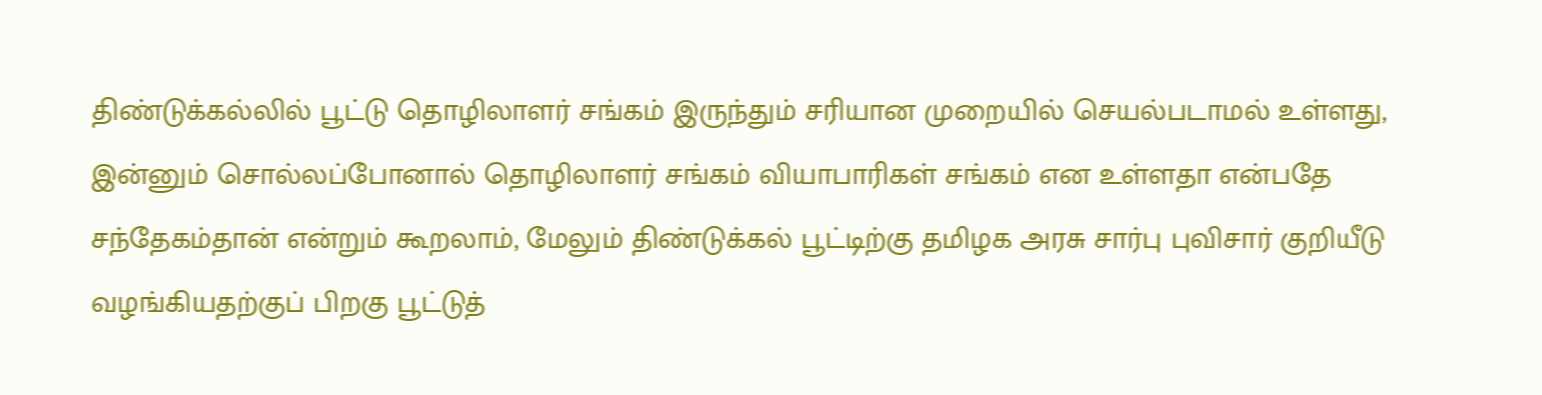திண்டுக்கல்லில் பூட்டு தொழிலாளர் சங்கம் இருந்தும் சரியான முறையில் செயல்படாமல் உள்ளது, இன்னும் சொல்லப்போனால் தொழிலாளர் சங்கம் வியாபாரிகள் சங்கம் என உள்ளதா என்பதே சந்தேகம்தான் என்றும் கூறலாம், மேலும் திண்டுக்கல் பூட்டிற்கு தமிழக அரசு சார்பு புவிசார் குறியீடு வழங்கியதற்குப் பிறகு பூட்டுத்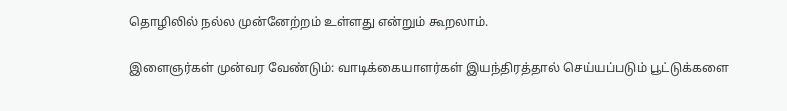தொழிலில் நல்ல முன்னேற்றம் உள்ளது என்றும் கூறலாம்.

இளைஞர்கள் முன்வர வேண்டும்: வாடிக்கையாளர்கள் இயந்திரத்தால் செய்யப்படும் பூட்டுக்களை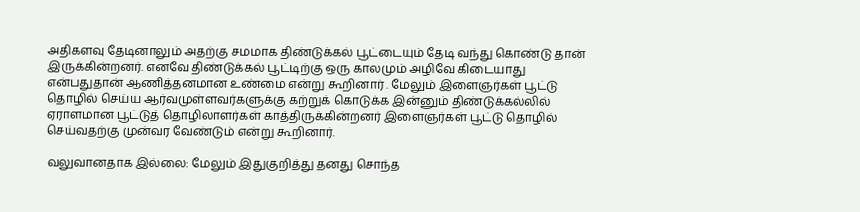அதிகளவு தேடினாலும் அதற்கு சமமாக திண்டுக்கல் பூட்டையும் தேடி வந்து கொண்டு தான் இருக்கின்றனர். எனவே திண்டுக்கல் பூட்டிற்கு ஒரு காலமும் அழிவே கிடையாது என்பதுதான் ஆணித்தனமான உண்மை என்று கூறினார் . மேலும் இளைஞர்கள் பூட்டு தொழில் செய்ய ஆர்வமுள்ளவர்களுக்கு கற்றுக் கொடுக்க இன்னும் திண்டுக்கல்லில் ஏராளமான பூட்டுத் தொழிலாளர்கள் காத்திருக்கின்றனர் இளைஞர்கள் பூட்டு தொழில் செய்வதற்கு முன்வர வேண்டும் என்று கூறினார்.

வலுவானதாக இல்லை: மேலும் இதுகுறித்து தனது சொந்த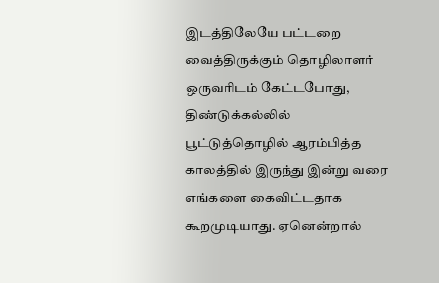இடத்திலேயே பட்டறை வைத்திருக்கும் தொழிலாளர் ஒருவரிடம் கேட்டபோது, திண்டுக்கல்லில் பூட்டுத்தொழில் ஆரம்பித்த காலத்தில் இருந்து இன்று வரை எங்களை கைவிட்டதாக கூறமுடியாது. ஏனென்றால்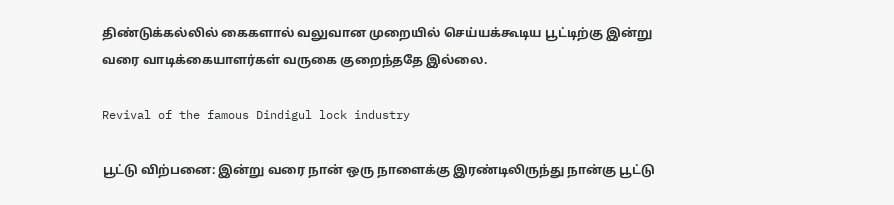திண்டுக்கல்லில் கைகளால் வலுவான முறையில் செய்யக்கூடிய பூட்டிற்கு இன்று வரை வாடிக்கையாளர்கள் வருகை குறைந்ததே இல்லை.

Revival of the famous Dindigul lock industry

பூட்டு விற்பனை: இன்று வரை நான் ஒரு நாளைக்கு இரண்டிலிருந்து நான்கு பூட்டு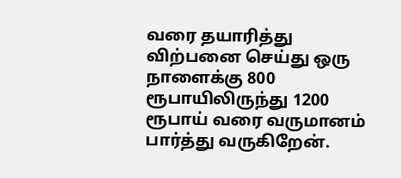வரை தயாரித்து விற்பனை செய்து ஒரு நாளைக்கு 800 ரூபாயிலிருந்து 1200 ரூபாய் வரை வருமானம் பார்த்து வருகிறேன்.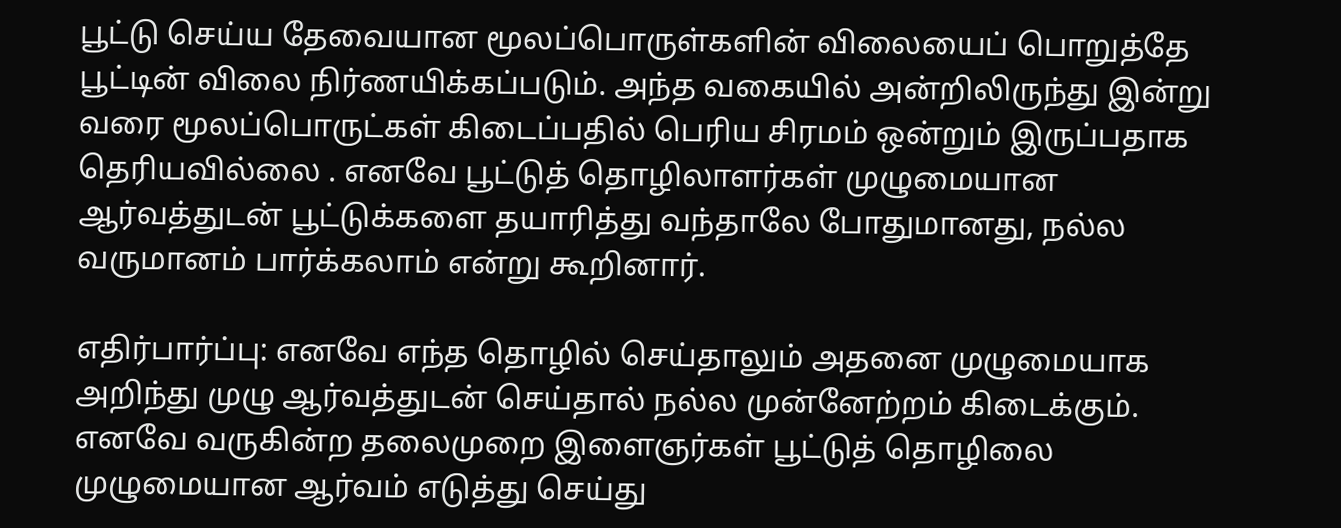பூட்டு செய்ய தேவையான மூலப்பொருள்களின் விலையைப் பொறுத்தே பூட்டின் விலை நிர்ணயிக்கப்படும். அந்த வகையில் அன்றிலிருந்து இன்று வரை மூலப்பொருட்கள் கிடைப்பதில் பெரிய சிரமம் ஒன்றும் இருப்பதாக தெரியவில்லை . எனவே பூட்டுத் தொழிலாளர்கள் முழுமையான ஆர்வத்துடன் பூட்டுக்களை தயாரித்து வந்தாலே போதுமானது, நல்ல வருமானம் பார்க்கலாம் என்று கூறினார்.

எதிர்பார்ப்பு: எனவே எந்த தொழில் செய்தாலும் அதனை முழுமையாக அறிந்து முழு ஆர்வத்துடன் செய்தால் நல்ல முன்னேற்றம் கிடைக்கும். எனவே வருகின்ற தலைமுறை இளைஞர்கள் பூட்டுத் தொழிலை முழுமையான ஆர்வம் எடுத்து செய்து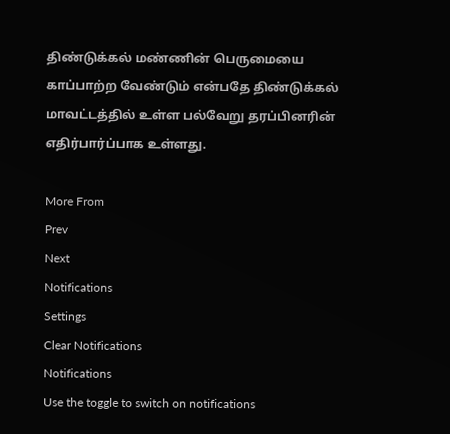திண்டுக்கல் மண்ணின் பெருமையை காப்பாற்ற வேண்டும் என்பதே திண்டுக்கல் மாவட்டத்தில் உள்ள பல்வேறு தரப்பினரின் எதிர்பார்ப்பாக உள்ளது.

More From
Prev
Next
Notifications
Settings
Clear Notifications
Notifications
Use the toggle to switch on notifications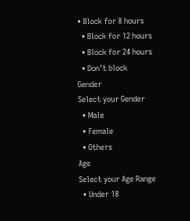• Block for 8 hours
  • Block for 12 hours
  • Block for 24 hours
  • Don't block
Gender
Select your Gender
  • Male
  • Female
  • Others
Age
Select your Age Range
  • Under 18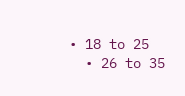• 18 to 25
  • 26 to 35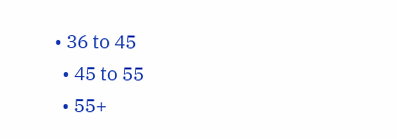• 36 to 45
  • 45 to 55
  • 55+